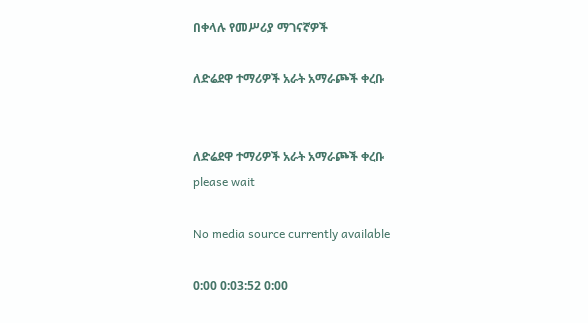በቀላሉ የመሥሪያ ማገናኛዎች

ለድሬደዋ ተማሪዎች አራት አማራጮች ቀረቡ


ለድሬደዋ ተማሪዎች አራት አማራጮች ቀረቡ
please wait

No media source currently available

0:00 0:03:52 0:00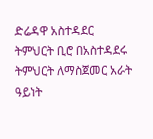ድሬዳዋ አስተዳደር ትምህርት ቢሮ በአስተዳደሩ ትምህርት ለማስጀመር አራት ዓይነት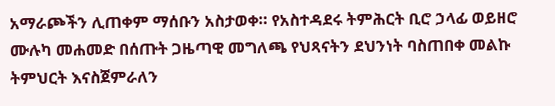አማራጮችን ሊጠቀም ማሰቡን አስታወቀ። የአስተዳደሩ ትምሕርት ቢሮ ኃላፊ ወይዘሮ ሙሉካ መሐመድ በሰጡት ጋዜጣዊ መግለጫ የህጻናትን ደህንነት ባስጠበቀ መልኩ ትምህርት እናስጀምራለን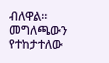ብለዋል። መግለጫውን የተከታተለው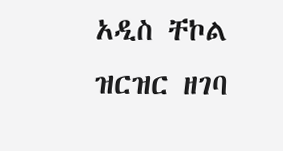አዲስ ቸኮል ዝርዝር ዘገባ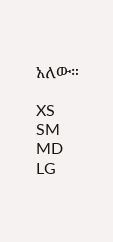አለው።

XS
SM
MD
LG